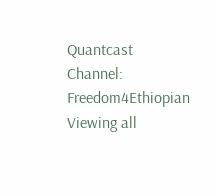Quantcast
Channel: Freedom4Ethiopian
Viewing all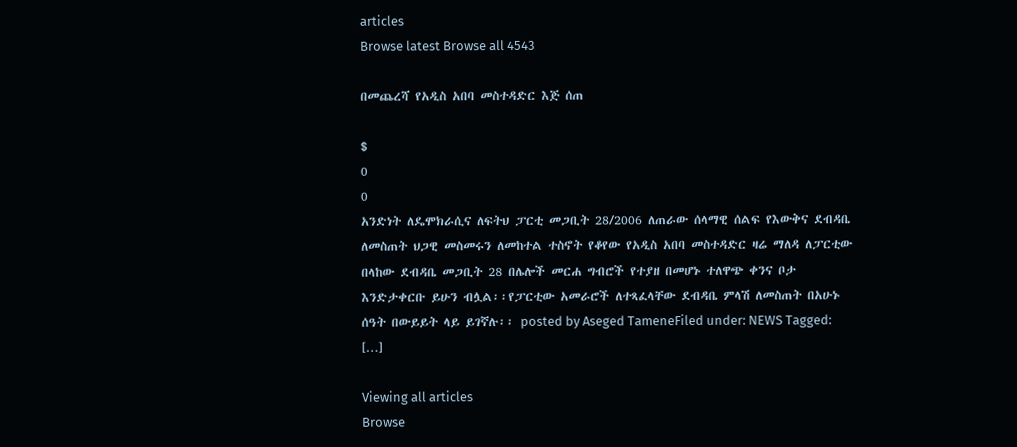articles
Browse latest Browse all 4543

በመጨረሻ የአዲስ አበባ መስተዳድር እጅ ሰጠ

$
0
0
አንድነት ለዴሞክራሲና ለፍትህ ፓርቲ መጋቢት 28/2006 ለጠራው ሰላማዊ ሰልፍ የእውቅና ደብዳቤ ለመስጠት ህጋዊ መስመሩን ለመከተል ተስኖት የቆየው የአዲስ አበባ መስተዳድር ዛሬ ማለዳ ለፓርቲው በላከው ደብዳቤ መጋቢት 28 በሌሎች መርሐ ግብሮች የተያዘ በመሆኑ ተለዋጭ ቀንና ቦታ እንድታቀርቡ ይሁን ብሏል፡፡የፓርቲው አመራሮች ለተጻፈላቸው ደብዳቤ ምላሽ ለመስጠት በአሁኑ ሰዓት በውይይት ላይ ይገኛሉ፡፡ posted by Aseged TameneFiled under: NEWS Tagged: […]

Viewing all articles
Browse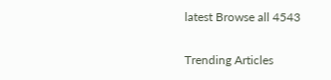latest Browse all 4543

Trending Articles